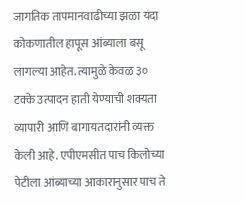जागतिक तापमानवाढीच्या झळा यंदा कोकणातील हापूस आंब्याला बसू लागल्या आहेत. त्यामुळे केवळ ३० टक्के उत्पादन हाती येण्याची शक्यता व्यापारी आणि बागायतदारांनी व्यक्त केली आहे. एपीएमसीत पाच किलोच्या पेटीला आंब्याच्या आकारानुसार पाच ते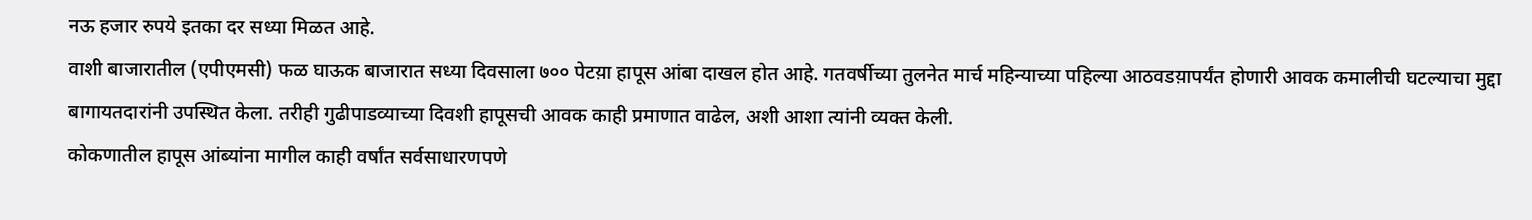नऊ हजार रुपये इतका दर सध्या मिळत आहे.
वाशी बाजारातील (एपीएमसी) फळ घाऊक बाजारात सध्या दिवसाला ७०० पेटय़ा हापूस आंबा दाखल होत आहे. गतवर्षीच्या तुलनेत मार्च महिन्याच्या पहिल्या आठवडय़ापर्यंत होणारी आवक कमालीची घटल्याचा मुद्दा बागायतदारांनी उपस्थित केला. तरीही गुढीपाडव्याच्या दिवशी हापूसची आवक काही प्रमाणात वाढेल, अशी आशा त्यांनी व्यक्त केली.
कोकणातील हापूस आंब्यांना मागील काही वर्षांत सर्वसाधारणपणे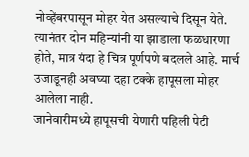नोव्हेंबरपासून मोहर येत असल्याचे दिसून येते. त्यानंतर दोन महिन्यांनी या झाडाला फळधारणा होते, मात्र यंदा हे चित्र पूर्णपणे बदलले आहे. मार्च उजाडूनही अवघ्या दहा टक्के हापूसला मोहर आलेला नाही.
जानेवारीमध्ये हापूसची येणारी पहिली पेटी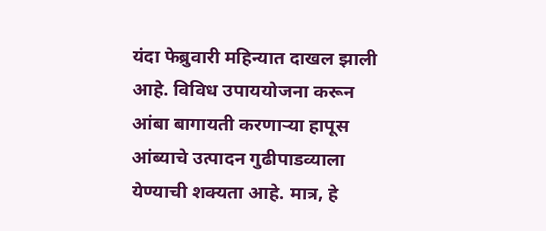यंदा फेब्रुवारी महिन्यात दाखल झाली आहे. विविध उपाययोजना करून आंबा बागायती करणाऱ्या हापूस आंब्याचे उत्पादन गुढीपाडव्याला येण्याची शक्यता आहे. मात्र, हे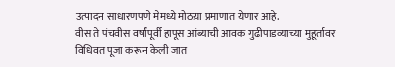उत्पादन साधारणपणे मेमध्ये मोठय़ा प्रमाणात येणार आहे.
वीस ते पंचवीस वर्षांपूर्वी हापूस आंब्याची आवक गुढीपाडव्याच्या मुहूर्तावर विधिवत पूजा करून केली जात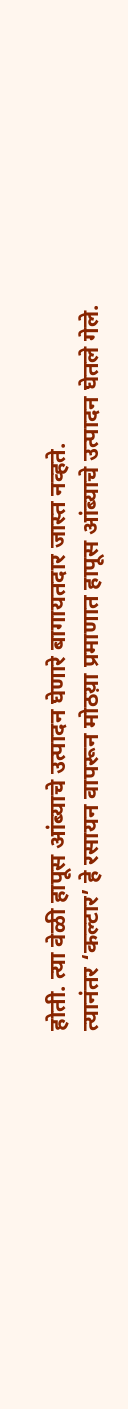होती. त्या वेळी हापूस आंब्याचे उत्पादन घेणारे बागायतदार जास्त नव्हते.
त्यानंतर ‘कल्टार’ हे रसायन वापरून मोठय़ा प्रमाणात हापूस आंब्याचे उत्पादन घेतले गेले.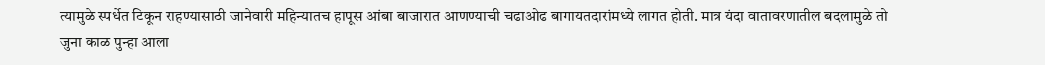त्यामुळे स्पर्धेत टिकून राहण्यासाठी जानेवारी महिन्यातच हापूस आंबा बाजारात आणण्याची चढाओढ बागायतदारांमध्ये लागत होती. मात्र यंदा वातावरणातील बदलामुळे तो जुना काळ पुन्हा आला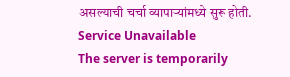असल्याची चर्चा व्यापाऱ्यांमध्ये सुरू होती.
Service Unavailable
The server is temporarily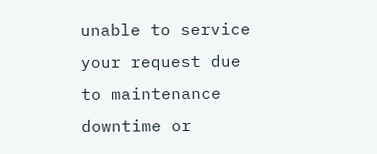unable to service your request due to maintenance downtime or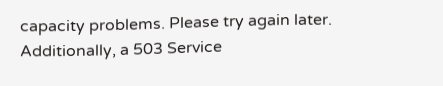capacity problems. Please try again later.
Additionally, a 503 Service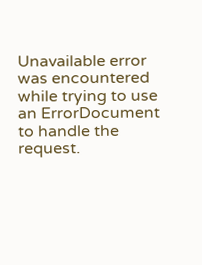Unavailable error was encountered while trying to use an ErrorDocument to handle the request.